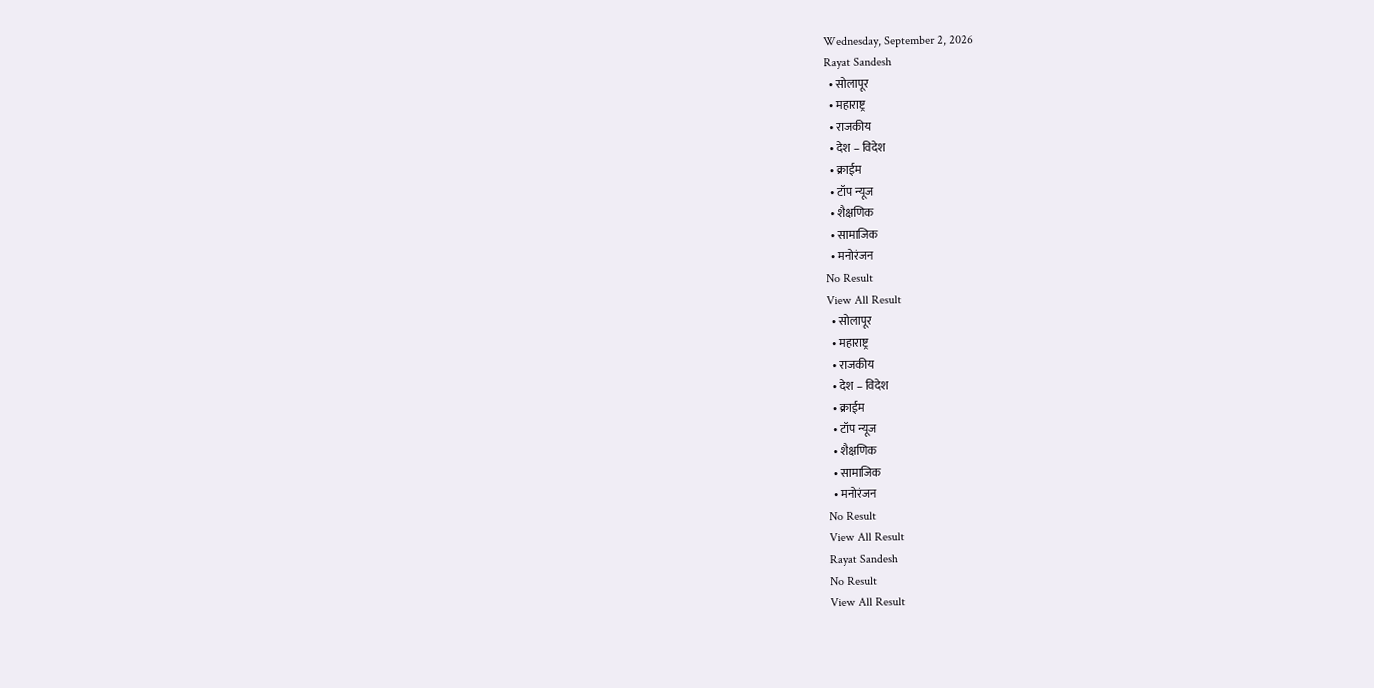Wednesday, September 2, 2026
Rayat Sandesh
  • सोलापूर
  • महाराष्ट्र
  • राजकीय
  • देश – विदेश
  • क्राईम
  • टॉप न्यूज
  • शैक्षणिक
  • सामाजिक
  • मनोरंजन
No Result
View All Result
  • सोलापूर
  • महाराष्ट्र
  • राजकीय
  • देश – विदेश
  • क्राईम
  • टॉप न्यूज
  • शैक्षणिक
  • सामाजिक
  • मनोरंजन
No Result
View All Result
Rayat Sandesh
No Result
View All Result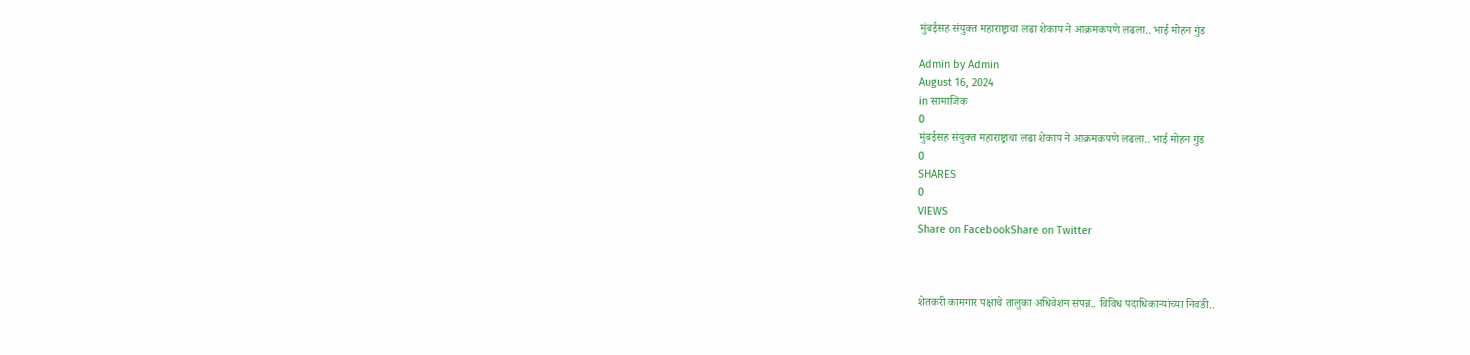मुंबईसह संयुक्त महाराष्ट्राचा लढा शेकाप ने आक्रमकपणे लढला.. भाई मोहन गुंड

Admin by Admin
August 16, 2024
in सामाजिक
0
मुंबईसह संयुक्त महाराष्ट्राचा लढा शेकाप ने आक्रमकपणे लढला.. भाई मोहन गुंड
0
SHARES
0
VIEWS
Share on FacebookShare on Twitter



शेतकरी कामगार पक्षाचे तालुका अधिवेशन संपन्न.. विविध पदाधिकाऱ्यांच्या निवडी..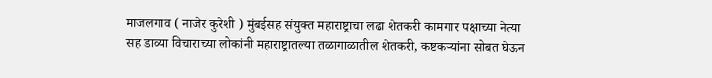माजलगाव ( नाजेर कुरेशी ) मुंबईसह संयुक्त महाराष्ट्राचा लढा शेतकरी कामगार पक्षाच्या नेत्या सह डाव्या विचाराच्या लोकांनी महाराष्ट्रातल्या तळागाळातील शेतकरी, कष्टकऱ्यांना सोबत घेऊन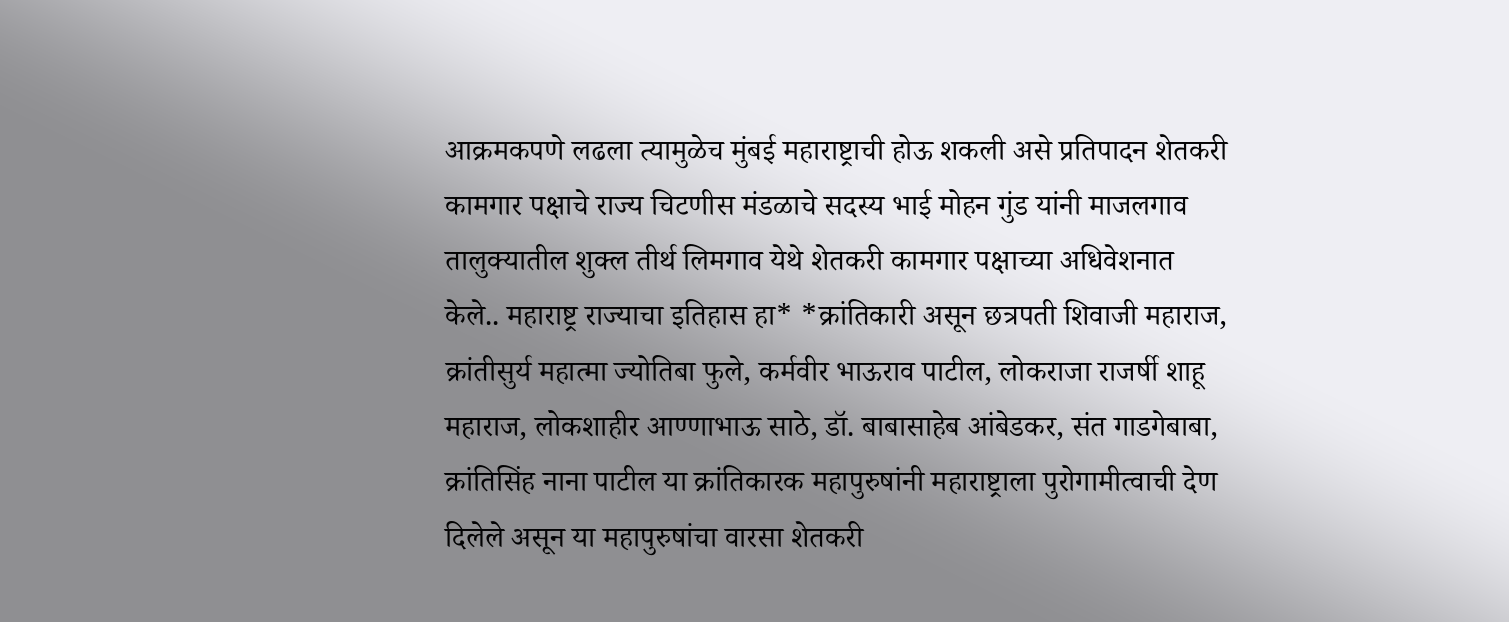आक्रमकपणे लढला त्यामुळेच मुंबई महाराष्ट्राची होऊ शकली असे प्रतिपादन शेतकरी कामगार पक्षाचे राज्य चिटणीस मंडळाचे सदस्य भाई मोहन गुंड यांनी माजलगाव तालुक्यातील शुक्ल तीर्थ लिमगाव येथे शेतकरी कामगार पक्षाच्या अधिवेशनात केले.. महाराष्ट्र राज्याचा इतिहास हा* *क्रांतिकारी असून छत्रपती शिवाजी महाराज, क्रांतीसुर्य महात्मा ज्योतिबा फुले, कर्मवीर भाऊराव पाटील, लोकराजा राजर्षी शाहू महाराज, लोकशाहीर आण्णाभाऊ साठे, डॉ. बाबासाहेब आंबेडकर, संत गाडगेबाबा, क्रांतिसिंह नाना पाटील या क्रांतिकारक महापुरुषांनी महाराष्ट्राला पुरोगामीत्वाची देण दिलेले असून या महापुरुषांचा वारसा शेतकरी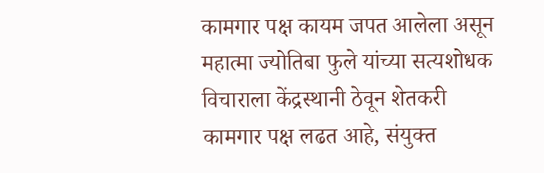कामगार पक्ष कायम जपत आलेला असून महात्मा ज्योतिबा फुले यांच्या सत्यशोधक विचाराला केंद्रस्थानी ठेवून शेतकरी कामगार पक्ष लढत आहे, संयुक्त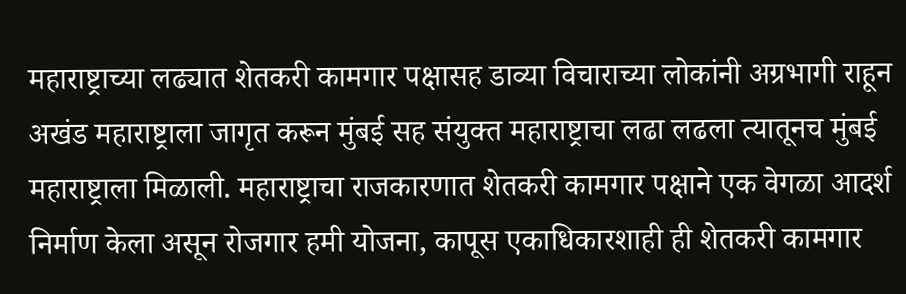महाराष्ट्राच्या लढ्यात शेतकरी कामगार पक्षासह डाव्या विचाराच्या लोकांनी अग्रभागी राहून अखंड महाराष्ट्राला जागृत करून मुंबई सह संयुक्त महाराष्ट्राचा लढा लढला त्यातूनच मुंबई महाराष्ट्राला मिळाली. महाराष्ट्राचा राजकारणात शेतकरी कामगार पक्षाने एक वेगळा आदर्श निर्माण केला असून रोजगार हमी योजना, कापूस एकाधिकारशाही ही शेतकरी कामगार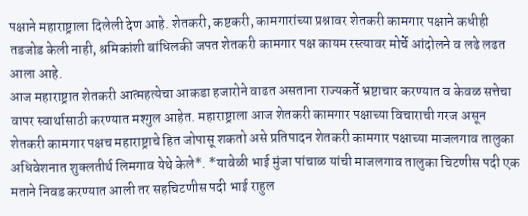पक्षाने महाराष्ट्राला दिलेली देण आहे. शेतकरी, कष्टकरी, कामगारांच्या प्रश्नावर शेतकरी कामगार पक्षाने कधीही तडजोड केली नाही, श्रमिकांशी बांधिलकी जपत शेतकरी कामगार पक्ष कायम रस्त्यावर मोर्चे आंदोलने व लढे लढत आला आहे.
आज महाराष्ट्रात शेतकरी आत्महत्येचा आकडा हजारोने वाढत असताना राज्यकर्ते भ्रष्टाचार करण्यात व केवळ सत्तेचा वापर स्वार्थासाठी करण्यात मश्गुल आहेत. महाराष्ट्राला आज शेतकरी कामगार पक्षाच्या विचाराची गरज असून शेतकरी कामगार पक्षच महाराष्ट्राचे हित जोपासू शकतो असे प्रतिपादन शेतकरी कामगार पक्षाच्या माजलगाव तालुका अधिवेशनात शुक्लतीर्थ लिमगाव येथे केले*. *यावेळी भाई मुंजा पांचाळ यांची माजलगाव तालुका चिटणीस पदी एक मताने निवड करण्यात आली तर सहचिटणीस पदी भाई राहुल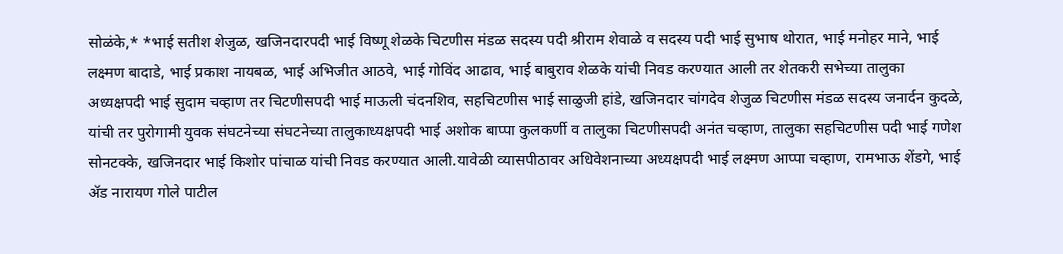सोळंके,* *भाई सतीश शेजुळ, खजिनदारपदी भाई विष्णू शेळके चिटणीस मंडळ सदस्य पदी श्रीराम शेवाळे व सदस्य पदी भाई सुभाष थोरात, भाई मनोहर माने, भाई लक्ष्मण बादाडे, भाई प्रकाश नायबळ, भाई अभिजीत आठवे, भाई गोविंद आढाव, भाई बाबुराव शेळके यांची निवड करण्यात आली तर शेतकरी सभेच्या तालुका अध्यक्षपदी भाई सुदाम चव्हाण तर चिटणीसपदी भाई माऊली चंदनशिव, सहचिटणीस भाई साळुजी हांडे, खजिनदार चांगदेव शेजुळ चिटणीस मंडळ सदस्य जनार्दन कुदळे, यांची तर पुरोगामी युवक संघटनेच्या संघटनेच्या तालुकाध्यक्षपदी भाई अशोक बाप्पा कुलकर्णी व तालुका चिटणीसपदी अनंत चव्हाण, तालुका सहचिटणीस पदी भाई गणेश सोनटक्के, खजिनदार भाई किशोर पांचाळ यांची निवड करण्यात आली.यावेळी व्यासपीठावर अधिवेशनाच्या अध्यक्षपदी भाई लक्ष्मण आप्पा चव्हाण, रामभाऊ शेंडगे, भाई ॲड नारायण गोले पाटील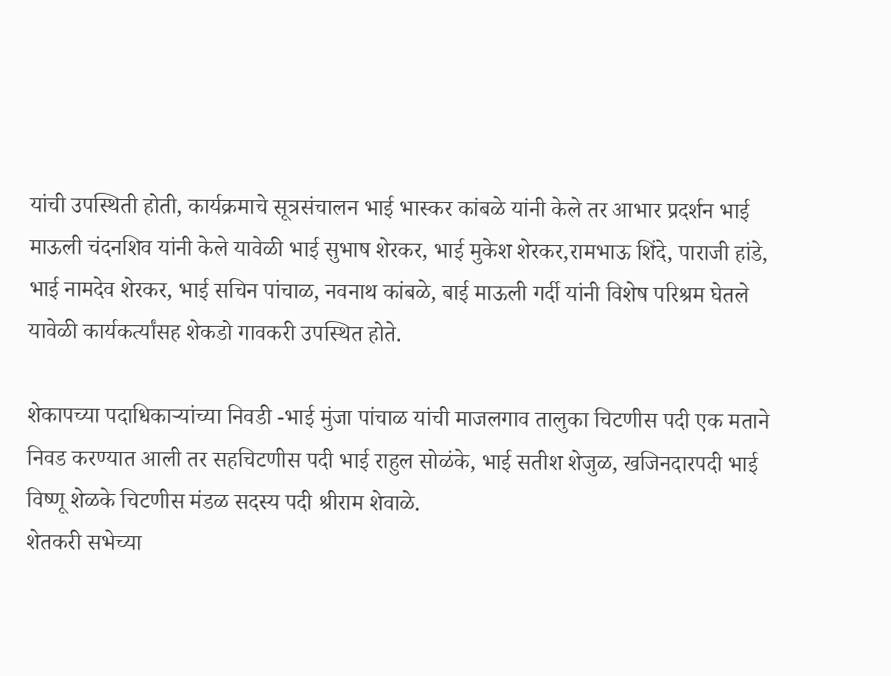यांची उपस्थिती होती, कार्यक्रमाचे सूत्रसंचालन भाई भास्कर कांबळे यांनी केले तर आभार प्रदर्शन भाई माऊली चंदनशिव यांनी केले यावेळी भाई सुभाष शेरकर, भाई मुकेश शेरकर,रामभाऊ शिंदे, पाराजी हांडे, भाई नामदेव शेरकर, भाई सचिन पांचाळ, नवनाथ कांबळे, बाई माऊली गर्दी यांनी विशेष परिश्रम घेतले यावेळी कार्यकर्त्यांसह शेकडो गावकरी उपस्थित होते.

शेकापच्या पदाधिकाऱ्यांच्या निवडी -भाई मुंजा पांचाळ यांची माजलगाव तालुका चिटणीस पदी एक मताने निवड करण्यात आली तर सहचिटणीस पदी भाई राहुल सोळंके, भाई सतीश शेजुळ, खजिनदारपदी भाई विष्णू शेळके चिटणीस मंडळ सदस्य पदी श्रीराम शेवाळे.
शेतकरी सभेच्या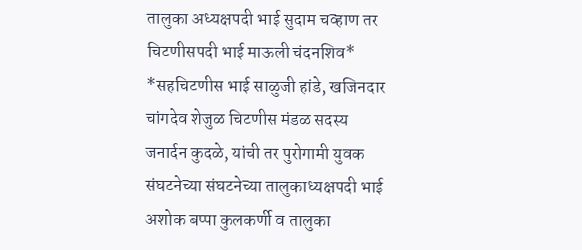तालुका अध्यक्षपदी भाई सुदाम चव्हाण तर चिटणीसपदी भाई माऊली चंदनशिव* *सहचिटणीस भाई साळुजी हांडे, खजिनदार चांगदेव शेजुळ चिटणीस मंडळ सदस्य जनार्दन कुदळे, यांची तर पुरोगामी युवक संघटनेच्या संघटनेच्या तालुकाध्यक्षपदी भाई अशोक बप्पा कुलकर्णी व तालुका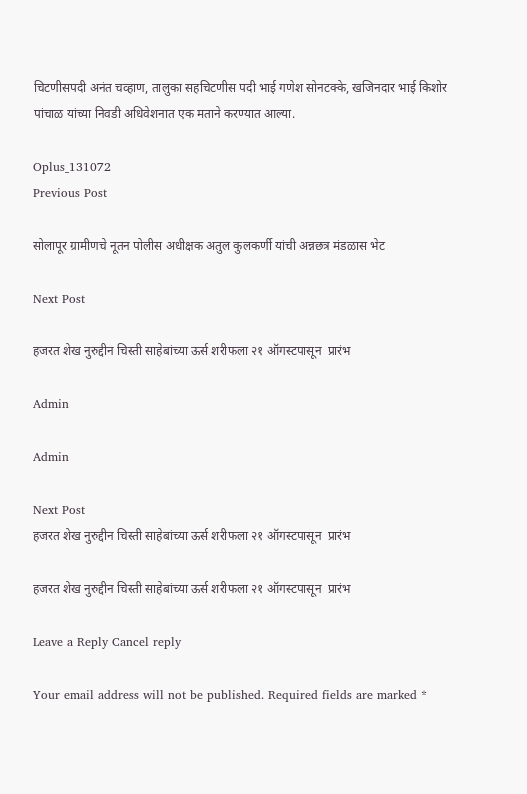चिटणीसपदी अनंत चव्हाण, तालुका सहचिटणीस पदी भाई गणेश सोनटक्के, खजिनदार भाई किशोर पांचाळ यांच्या निवडी अधिवेशनात एक मताने करण्यात आल्या.

Oplus_131072
Previous Post

सोलापूर ग्रामीणचे नूतन पोलीस अधीक्षक अतुल कुलकर्णी यांची अन्नछत्र मंडळास भेट

Next Post

हजरत शेख नुरुद्दीन चिस्ती साहेबांच्या ऊर्स शरीफला २१ ऑगस्टपासून  प्रारंभ

Admin

Admin

Next Post
हजरत शेख नुरुद्दीन चिस्ती साहेबांच्या ऊर्स शरीफला २१ ऑगस्टपासून  प्रारंभ

हजरत शेख नुरुद्दीन चिस्ती साहेबांच्या ऊर्स शरीफला २१ ऑगस्टपासून  प्रारंभ

Leave a Reply Cancel reply

Your email address will not be published. Required fields are marked *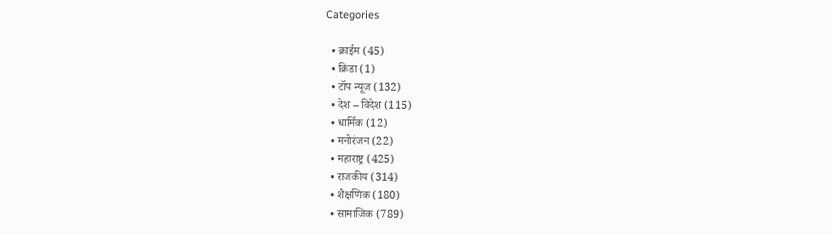Categories

  • क्राईम (45)
  • क्रिडा (1)
  • टॉप न्यूज (132)
  • देश – विदेश (115)
  • धार्मिक (12)
  • मनोरंजन (22)
  • महाराष्ट्र (425)
  • राजकीय (314)
  • शैक्षणिक (180)
  • सामाजिक (789)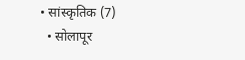• सांस्कृतिक (7)
  • सोलापूर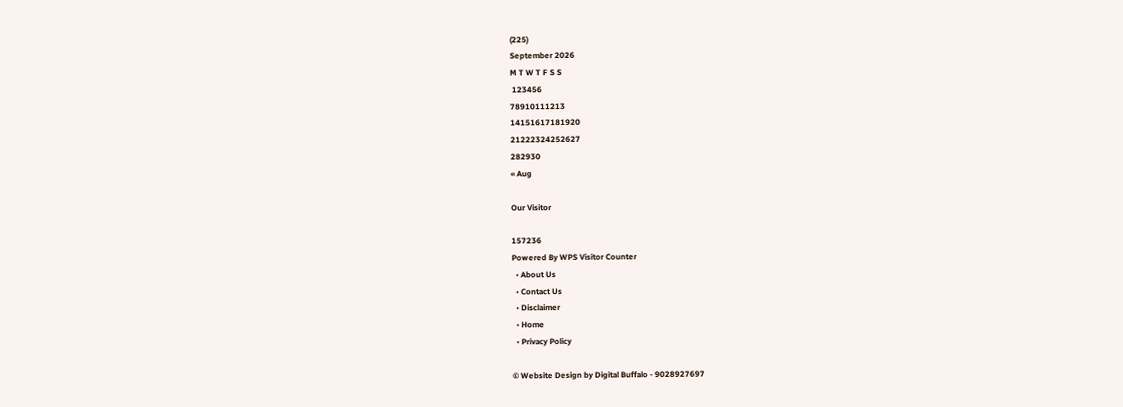(225)
September 2026
M T W T F S S
 123456
78910111213
14151617181920
21222324252627
282930
« Aug

Our Visitor

157236
Powered By WPS Visitor Counter
  • About Us
  • Contact Us
  • Disclaimer
  • Home
  • Privacy Policy

© Website Design by Digital Buffalo - 9028927697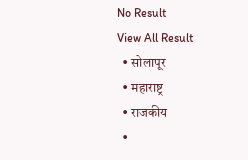No Result
View All Result
  • सोलापूर
  • महाराष्ट्र
  • राजकीय
  •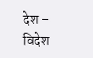देश – विदेश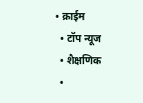• क्राईम
  • टॉप न्यूज
  • शैक्षणिक
  •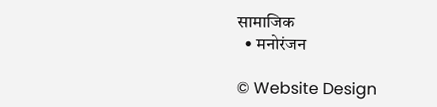सामाजिक
  • मनोरंजन

© Website Design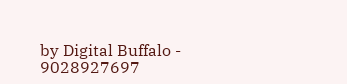by Digital Buffalo - 9028927697